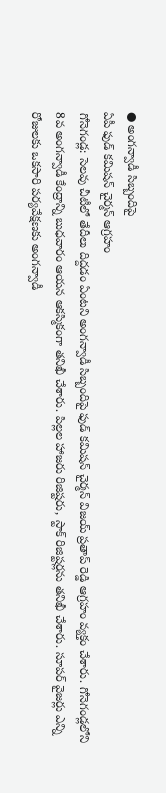● అంగన్వాడీ సిబ్బందిపై
ఏపీ ఫుడ్ కమిషన్ చైర్మన్ ఆగ్రహం
గోనెగండ్ల: సెలవు చీటీలో తేదీలు దిద్దడం ఏంటని అంగన్వాడీ సిబ్బందిపై ఫుడ్ కమిషన్ చైర్మన్ విజయ్ ప్రతాప్ రెడ్డి ఆగ్రహం వ్యక్తం చేశారు. గోనెగండ్లలోని 8వ అంగన్వాడీ కేంద్రాన్ని బుధవారం ఆయన ఆకస్మికంగా తనిఖీ చేశారు. పిల్లల హాజరు రిజిష్టరు, స్టాక్ రిజిష్టర్లను తనిఖీ చేశారు. సూపర్ వైజర్లు ఎన్ని రోజులకు ఒకసారి పర్యవేక్షణకు అంగన్వాడీ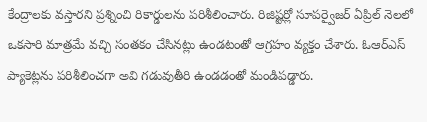కేంద్రాలకు వస్తారని ప్రశ్నించి రికార్డులను పరిశీలించారు. రిజిష్టర్లో సూపర్వైజర్ ఏప్రిల్ నెలలో ఒకసారి మాత్రమే వచ్చి సంతకం చేసినట్లు ఉండటంతో ఆగ్రహం వ్యక్తం చేశారు. ఓఆర్ఎస్ ప్యాకెట్లను పరిశీలించగా అవి గడువుతీరి ఉండడంతో మండిపడ్డారు.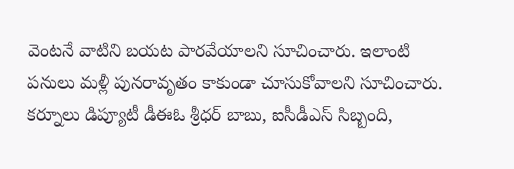వెంటనే వాటిని బయట పారవేయాలని సూచించారు. ఇలాంటి పనులు మళ్లీ పునరావృతం కాకుండా చూసుకోవాలని సూచించారు. కర్నూలు డిప్యూటీ డీఈఓ శ్రీధర్ బాబు, ఐసీడీఎస్ సిబ్బంది,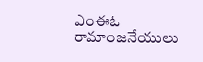ఎంఈఓ రామాంజనేయులు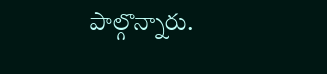పాల్గొన్నారు.